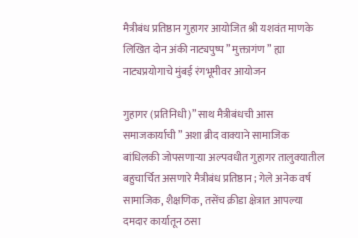मैत्रीबंध प्रतिष्ठान गुहागर आयोजित श्री यशवंत माणके लिखित दोन अंकी नाट्यपुष्प ” मुक्तागंण ” ह्या नाट्यप्रयोगाचे मुंबई रंगभूमीवर आयोजन

गुहागर (प्रतिनिधी)” साथ मैत्रीबंधची आस समाजकार्याची ” अशा ब्रीद वाक्याने सामाजिक बांधिलकी जोपसणाऱ्या अल्पवधीत गुहागर तालुक्यातील बहुचार्चित असणारे मैत्रीबंध प्रतिष्ठान ; गेले अनेक वर्ष सामाजिक, शैक्षणिक, तसेंच क्रीडा क्षेत्रात आपल्या दमदार कार्यातून ठसा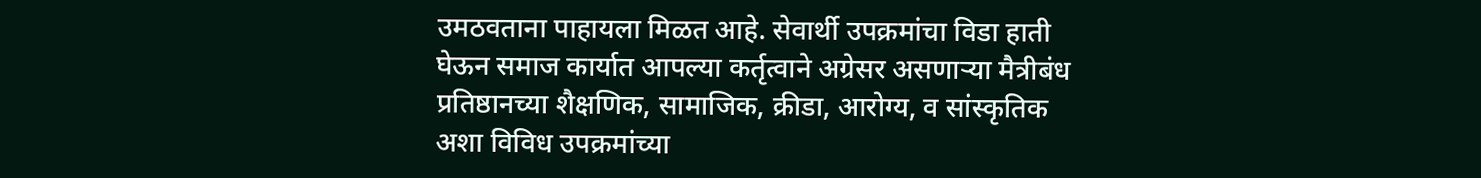उमठवताना पाहायला मिळत आहे. सेवार्थी उपक्रमांचा विडा हाती घेऊन समाज कार्यात आपल्या कर्तृत्वाने अग्रेसर असणाऱ्या मैत्रीबंध प्रतिष्ठानच्या शैक्षणिक, सामाजिक, क्रीडा, आरोग्य, व सांस्कृतिक अशा विविध उपक्रमांच्या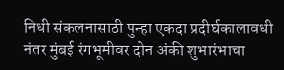निधी संकलनासाठी पुन्हा एकदा प्रदीर्घकालावधी नंतर मुंबई रंगभूमीवर दोन अंकी शुभारंभाचा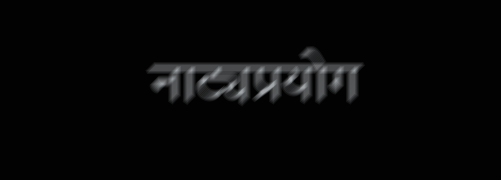नाट्यप्रयोग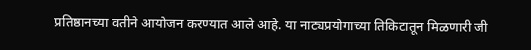प्रतिष्ठानच्या वतीने आयोजन करण्यात आले आहे. या नाट्यप्रयोगाच्या तिकिटातून मिळणारी जी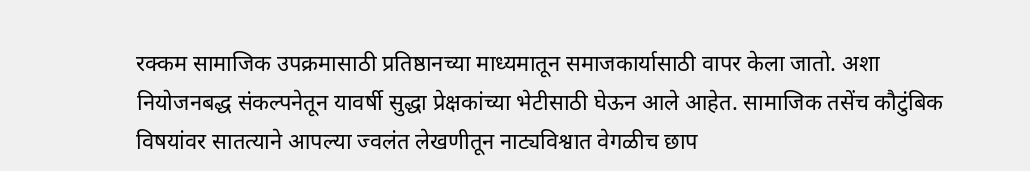रक्कम सामाजिक उपक्रमासाठी प्रतिष्ठानच्या माध्यमातून समाजकार्यासाठी वापर केला जातो. अशा नियोजनबद्ध संकल्पनेतून यावर्षी सुद्धा प्रेक्षकांच्या भेटीसाठी घेऊन आले आहेत. सामाजिक तसेंच कौटुंबिक विषयांवर सातत्याने आपल्या ज्वलंत लेखणीतून नाट्यविश्वात वेगळीच छाप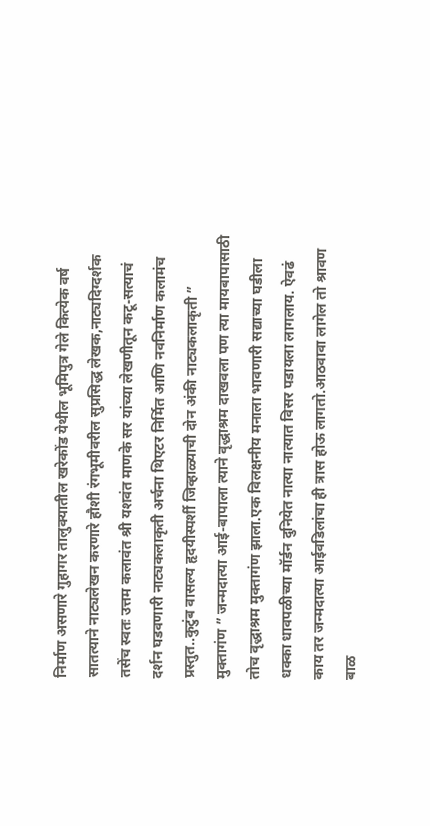निर्माण असणारे गुहागर तालुक्यातील खरेकोंड येथील भूमिपुत्र गेले कित्येक वर्ष सातत्याने नाट्यलेखन करणारे हौशी रंगभूमीवरील सुप्रसिद्ध लेखक,नाट्यदिग्दर्शक तसेंच स्वतः उत्तम कलावंत श्री यशवंत माणके सर यांच्या लेखणीतून कटू-सत्याचं दर्शन घडवणारी नाट्यकलाकृती अर्चना थिएटर निर्मित आणि नवनिर्माण कलामंच प्रस्तुत..कुटुंब वासल्य हृदयीस्पर्शी जिव्हाळ्याची दोन अंकी नाट्यकलाकृती ” मुक्तागंण ” जन्मदात्या आई-बापाला त्याने वृद्धाश्रम दाखवला पण त्या मायबापासाठी तोच वृद्धाश्रम मुक्तागंण झाला.एक विलक्षनीय मनाला भावणारी सद्याच्या घडीला धक्का धावपळीच्या मॉर्डन दुनियेत नात्या नात्यात विसर पडायला लागलाय. ऐवढं काय तर जन्मदात्या आईवडिलांचा ही त्रास होऊ लागतो.आठवावा लागेल तो श्रावण बाळ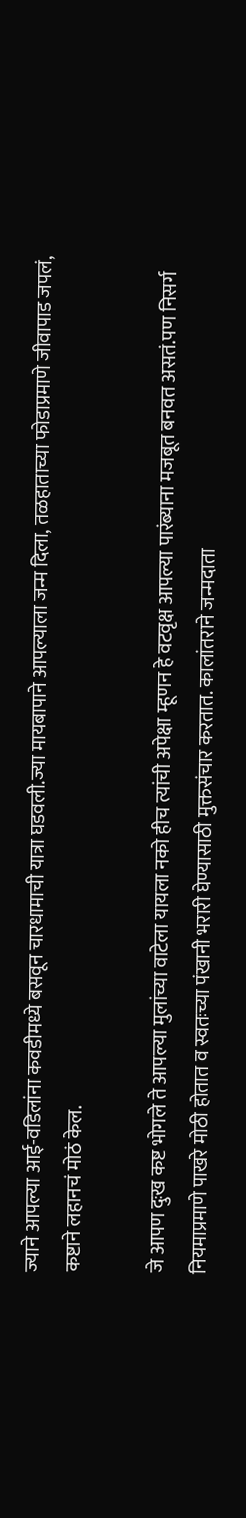ज्याने आपल्या आई-वडिलांना कवडीमध्ये बसवून चारधामाची यात्रा घडवली.ज्या मायबापाने आपल्याला जन्म दिला, तळहाताच्या फोडाप्रमाणे जीवापाड जपलं, कष्टाने लहानचं मोठं केल.

जे आपण दुःख कष्ट भोगले ते आपल्या मुलांच्या वाटेला यायला नको हीच त्यांची अपेक्षा म्हूणन हे वटवृक्ष आपल्या पारंब्याना मजबूत बनवत असतं.पण निसर्ग नियमाप्रमाणे पाखरे मोठी होतात व स्वतःच्या पंखानी भरारी घेण्यासाठी मुक्तसंचार करतात. कालांतराने जन्मदाता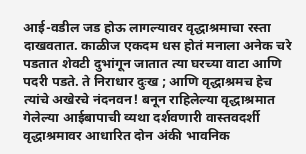आई-वडील जड होऊ लागल्यावर वृद्धाश्रमाचा रस्ता दाखवतात. काळीज एकदम धस होतं मनाला अनेक चरे पडतात शेवटी दुभांगून जातात त्या घरच्या वाटा आणि पदरी पडते. ते निराधार दुःख ; आणि वृद्धाश्रमच हेच त्यांचे अखेरचे नंदनवन! बनून राहिलेल्या वृद्धाश्रमात गेलेल्या आईबापाची व्यथा दर्शवणारी वास्तवदर्शी वृद्धाश्रमावर आधारित दोन अंकी भावनिक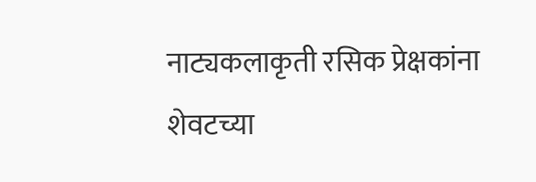नाट्यकलाकृती रसिक प्रेक्षकांना शेवटच्या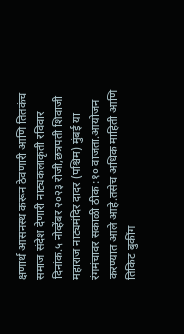क्षणार्थ आसनस्थ करून ठेवणारी आणि तितकंच समाज संदेश देणारी नाट्यकलाकृती रविवार दिनांक.५ नोव्हेंबर २०२३ रोजी,छत्रपती शिवाजी महाराज नाट्यमंदिर दादर (पश्चिम) मुंबई या रंगमंचावर सकाळी ठीक :१० वाजता.आयोजन करण्यात आले आहे.तसेच अधिक माहिती आणि तिकिट बुकींग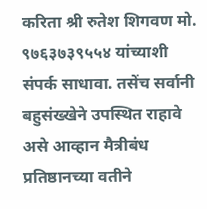करिता श्री रुतेश शिगवण मो. ९७६३७३९५५४ यांच्याशी संपर्क साधावा. तसेंच सर्वानी बहुसंख्खेने उपस्थित राहावे असे आव्हान मैत्रीबंध प्रतिष्ठानच्या वतीने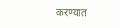करण्यात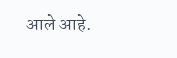आले आहे.